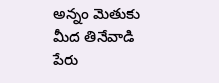అన్నం మెతుకు మీద తినేవాడి పేరు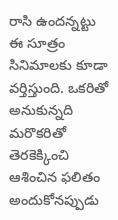రాసి ఉందన్నట్టు ఈ సూత్రం సినిమాలకు కూడా వర్తిస్తుంది. ఒకరితో అనుకున్నది మరొకరితో తెరకెక్కించి ఆశించిన ఫలితం అందుకోనప్పుడు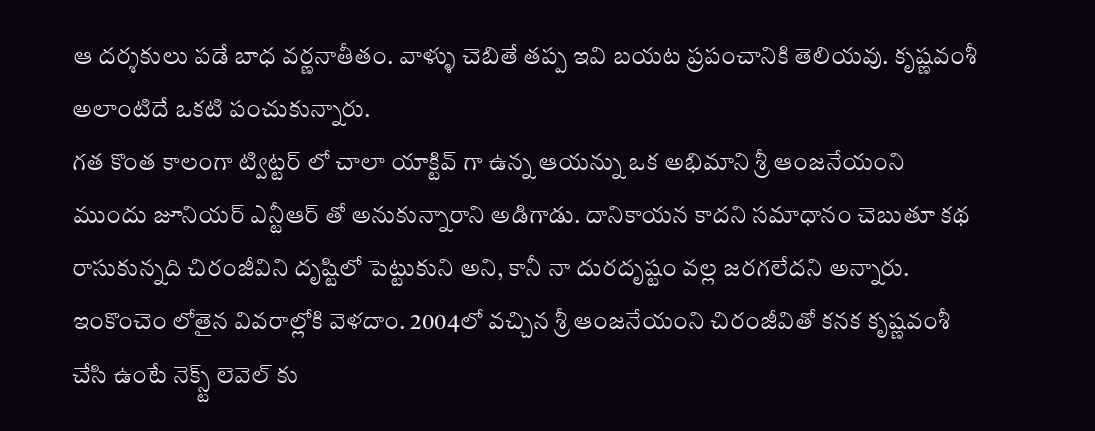ఆ దర్శకులు పడే బాధ వర్ణనాతీతం. వాళ్ళు చెబితే తప్ప ఇవి బయట ప్రపంచానికి తెలియవు. కృష్ణవంశీ అలాంటిదే ఒకటి పంచుకున్నారు.
గత కొంత కాలంగా ట్విట్టర్ లో చాలా యాక్టివ్ గా ఉన్న ఆయన్ను ఒక అభిమాని శ్రీ ఆంజనేయంని ముందు జూనియర్ ఎన్టీఆర్ తో అనుకున్నారాని అడిగాడు. దానికాయన కాదని సమాధానం చెబుతూ కథ రాసుకున్నది చిరంజీవిని దృష్టిలో పెట్టుకుని అని, కానీ నా దురదృష్టం వల్ల జరగలేదని అన్నారు.
ఇంకొంచెం లోతైన వివరాల్లోకి వెళదాం. 2004లో వచ్చిన శ్రీ ఆంజనేయంని చిరంజీవితో కనక కృష్ణవంశీ చేసి ఉంటే నెక్స్ట్ లెవెల్ కు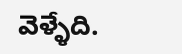వెళ్ళేది.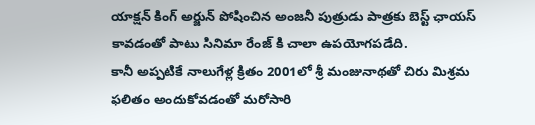యాక్షన్ కింగ్ అర్జున్ పోషించిన అంజనీ పుత్రుడు పాత్రకు బెస్ట్ ఛాయస్ కావడంతో పాటు సినిమా రేంజ్ కి చాలా ఉపయోగపడేది.
కానీ అప్పటికే నాలుగేళ్ల క్రితం 2001లో శ్రీ మంజునాథతో చిరు మిశ్రమ ఫలితం అందుకోవడంతో మరోసారి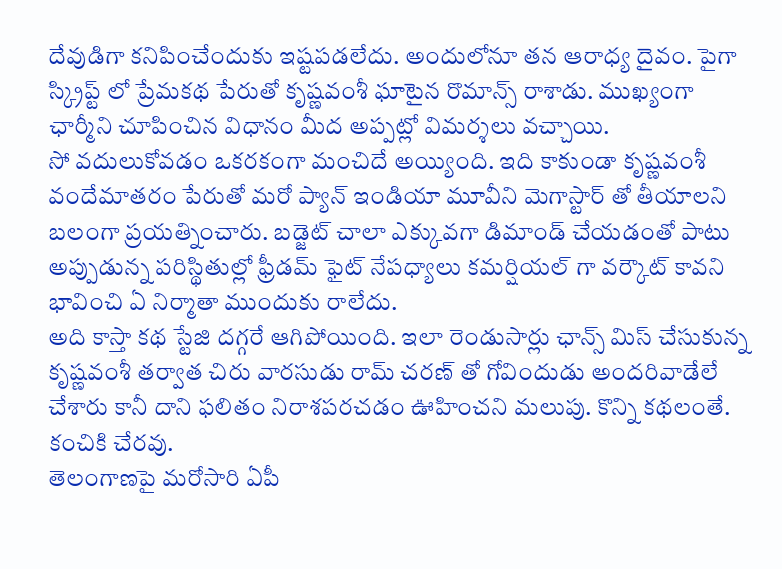దేవుడిగా కనిపించేందుకు ఇష్టపడలేదు. అందులోనూ తన ఆరాధ్య దైవం. పైగా స్క్రిప్ట్ లో ప్రేమకథ పేరుతో కృష్ణవంశీ ఘాటైన రొమాన్స్ రాశాడు. ముఖ్యంగా ఛార్మీని చూపించిన విధానం మీద అప్పట్లో విమర్శలు వచ్చాయి.
సో వదులుకోవడం ఒకరకంగా మంచిదే అయ్యింది. ఇది కాకుండా కృష్ణవంశీ వందేమాతరం పేరుతో మరో ప్యాన్ ఇండియా మూవీని మెగాస్టార్ తో తీయాలని బలంగా ప్రయత్నించారు. బడ్జెట్ చాలా ఎక్కువగా డిమాండ్ చేయడంతో పాటు అప్పుడున్న పరిస్థితుల్లో ఫ్రీడమ్ ఫైట్ నేపధ్యాలు కమర్షియల్ గా వర్కౌట్ కావని భావించి ఏ నిర్మాతా ముందుకు రాలేదు.
అది కాస్తా కథ స్టేజి దగ్గరే ఆగిపోయింది. ఇలా రెండుసార్లు ఛాన్స్ మిస్ చేసుకున్న కృష్ణవంశీ తర్వాత చిరు వారసుడు రామ్ చరణ్ తో గోవిందుడు అందరివాడేలే చేశారు కానీ దాని ఫలితం నిరాశపరచడం ఊహించని మలుపు. కొన్ని కథలంతే. కంచికి చేరవు.
తెలంగాణపై మరోసారి ఏపీ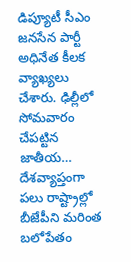డిప్యూటీ సీఎం జనసేన పార్టీ అధినేత కీలక వ్యాఖ్యలు చేశారు. ఢిల్లీలో సోమవారం చేపట్టిన జాతీయ…
దేశవ్యాప్తంగా పలు రాష్ట్రాల్లో బీజేపీని మరింత బలోపేతం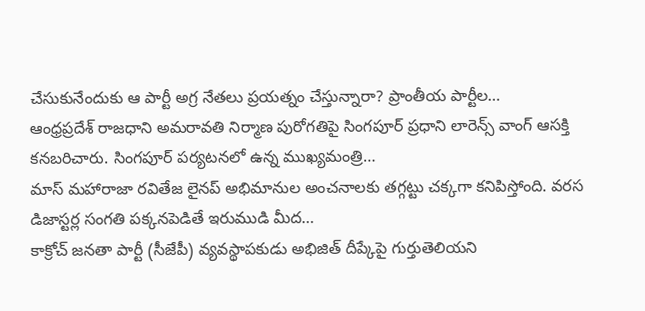చేసుకునేందుకు ఆ పార్టీ అగ్ర నేతలు ప్రయత్నం చేస్తున్నారా? ప్రాంతీయ పార్టీల…
ఆంధ్రప్రదేశ్ రాజధాని అమరావతి నిర్మాణ పురోగతిపై సింగపూర్ ప్రధాని లారెన్స్ వాంగ్ ఆసక్తి కనబరిచారు. సింగపూర్ పర్యటనలో ఉన్న ముఖ్యమంత్రి…
మాస్ మహారాజా రవితేజ లైనప్ అభిమానుల అంచనాలకు తగ్గట్టు చక్కగా కనిపిస్తోంది. వరస డిజాస్టర్ల సంగతి పక్కనపెడితే ఇరుముడి మీద…
కాక్రోచ్ జనతా పార్టీ (సీజేపీ) వ్యవస్థాపకుడు అభిజిత్ దీప్కేపై గుర్తుతెలియని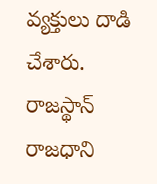వ్యక్తులు దాడి చేశారు. రాజస్థాన్ రాజధాని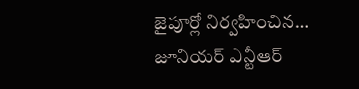జైపూర్లో నిర్వహించిన…
జూనియర్ ఎన్టీఆర్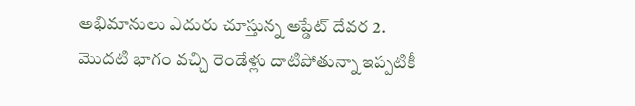అభిమానులు ఎదురు చూస్తున్న అప్డేట్ దేవర 2. మొదటి భాగం వచ్చి రెండేళ్లు దాటిపోతున్నా ఇప్పటికీ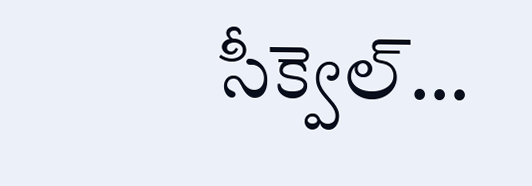సీక్వెల్…